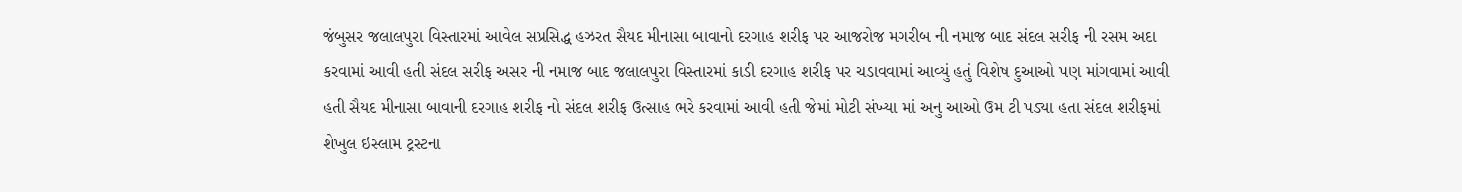જંબુસર જલાલપુરા વિસ્તારમાં આવેલ સપ્રસિદ્ધ હઝરત સૈયદ મીનાસા બાવાનો દરગાહ શરીફ પર આજરોજ મગરીબ ની નમાજ બાદ સંદલ સરીફ ની રસમ અદા કરવામાં આવી હતી સંદલ સરીફ અસર ની નમાજ બાદ જલાલપુરા વિસ્તારમાં કાડી દરગાહ શરીફ પર ચડાવવામાં આવ્યું હતું વિશેષ દુઆઓ પણ માંગવામાં આવી હતી સૈયદ મીનાસા બાવાની દરગાહ શરીફ નો સંદલ શરીફ ઉત્સાહ ભરે કરવામાં આવી હતી જેમાં મોટી સંખ્યા માં અનુ આઓ ઉમ ટી પડ્યા હતા સંદલ શરીફમાં શેખુલ ઇસ્લામ ટ્રસ્ટના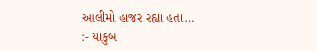આલીમો હાજર રહ્યા હતા…
:- યાકુબ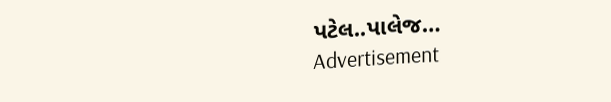પટેલ..પાલેજ…
Advertisement